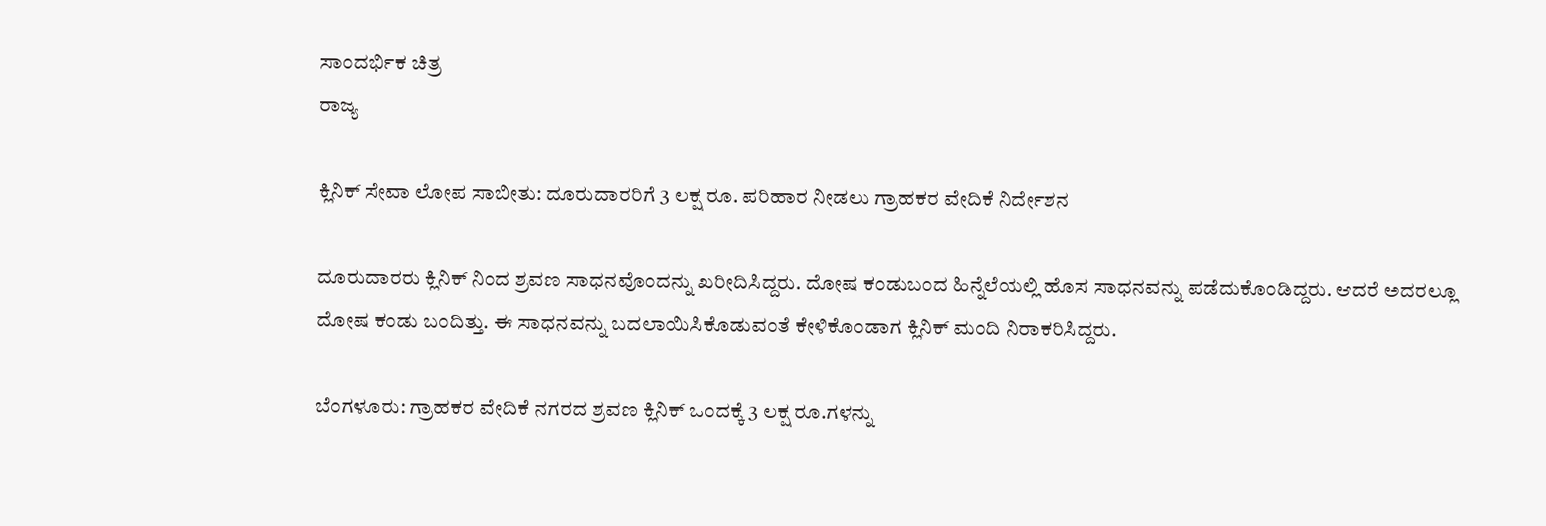ಸಾಂದರ್ಭಿಕ ಚಿತ್ರ
ರಾಜ್ಯ

ಕ್ಲಿನಿಕ್ ಸೇವಾ ಲೋಪ ಸಾಬೀತು: ದೂರುದಾರರಿಗೆ 3 ಲಕ್ಷ ರೂ. ಪರಿಹಾರ ನೀಡಲು ಗ್ರಾಹಕರ ವೇದಿಕೆ ನಿರ್ದೇಶನ

ದೂರುದಾರರು ಕ್ಲಿನಿಕ್ ನಿಂದ ಶ್ರವಣ ಸಾಧನವೊಂದನ್ನು ಖರೀದಿಸಿದ್ದರು. ದೋಷ ಕಂಡುಬಂದ ಹಿನ್ನೆಲೆಯಲ್ಲಿ ಹೊಸ ಸಾಧನವನ್ನು ಪಡೆದುಕೊಂಡಿದ್ದರು. ಆದರೆ ಅದರಲ್ಲೂ ದೋಷ ಕಂಡು ಬಂದಿತ್ತು. ಈ ಸಾಧನವನ್ನು ಬದಲಾಯಿಸಿಕೊಡುವಂತೆ ಕೇಳಿಕೊಂಡಾಗ ಕ್ಲಿನಿಕ್ ಮಂದಿ ನಿರಾಕರಿಸಿದ್ದರು.

ಬೆಂಗಳೂರು: ಗ್ರಾಹಕರ ವೇದಿಕೆ ನಗರದ ಶ್ರವಣ ಕ್ಲಿನಿಕ್ ಒಂದಕ್ಕೆ 3 ಲಕ್ಷ ರೂ.ಗಳನ್ನು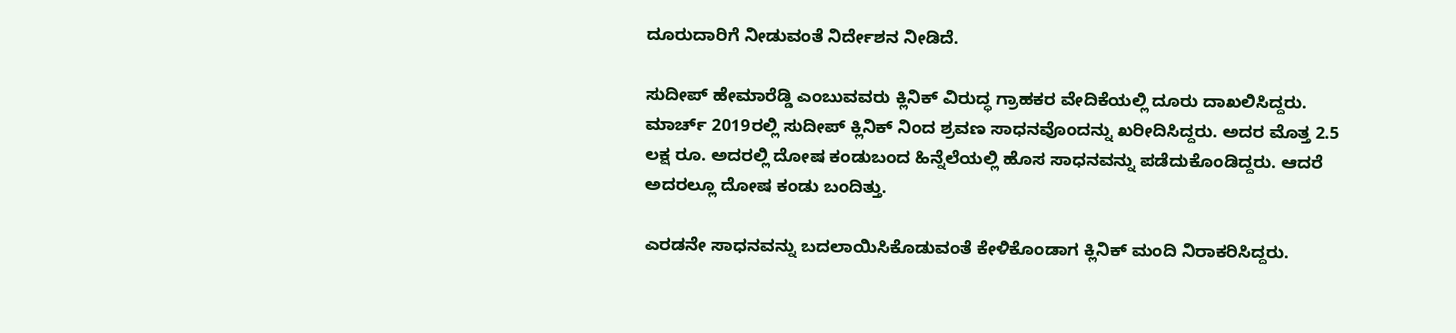ದೂರುದಾರಿಗೆ ನೀಡುವಂತೆ ನಿರ್ದೇಶನ ನೀಡಿದೆ.

ಸುದೀಪ್ ಹೇಮಾರೆಡ್ಡಿ ಎಂಬುವವರು ಕ್ಲಿನಿಕ್ ವಿರುದ್ಧ ಗ್ರಾಹಕರ ವೇದಿಕೆಯಲ್ಲಿ ದೂರು ದಾಖಲಿಸಿದ್ದರು. ಮಾರ್ಚ್ 2019ರಲ್ಲಿ ಸುದೀಪ್ ಕ್ಲಿನಿಕ್ ನಿಂದ ಶ್ರವಣ ಸಾಧನವೊಂದನ್ನು ಖರೀದಿಸಿದ್ದರು. ಅದರ ಮೊತ್ತ 2.5 ಲಕ್ಷ ರೂ. ಅದರಲ್ಲಿ ದೋಷ ಕಂಡುಬಂದ ಹಿನ್ನೆಲೆಯಲ್ಲಿ ಹೊಸ ಸಾಧನವನ್ನು ಪಡೆದುಕೊಂಡಿದ್ದರು. ಆದರೆ ಅದರಲ್ಲೂ ದೋಷ ಕಂಡು ಬಂದಿತ್ತು.

ಎರಡನೇ ಸಾಧನವನ್ನು ಬದಲಾಯಿಸಿಕೊಡುವಂತೆ ಕೇಳಿಕೊಂಡಾಗ ಕ್ಲಿನಿಕ್ ಮಂದಿ ನಿರಾಕರಿಸಿದ್ದರು.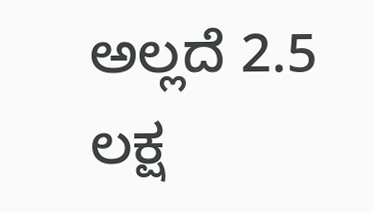ಅಲ್ಲದೆ 2.5 ಲಕ್ಷ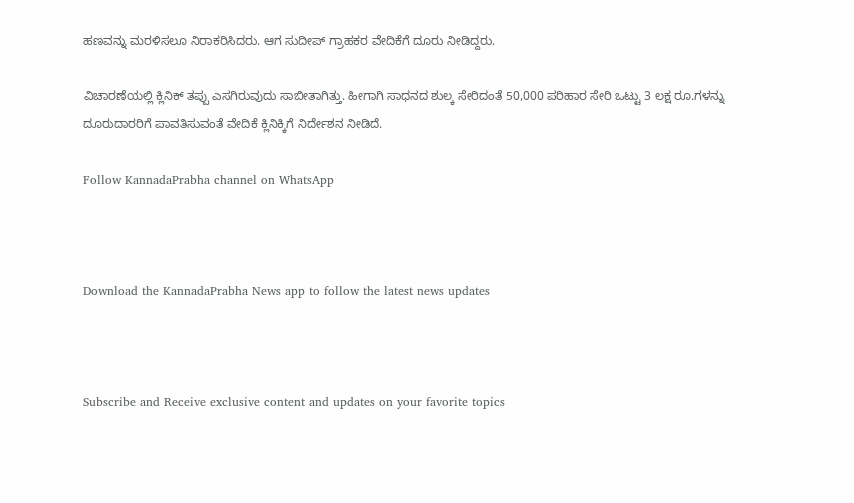ಹಣವನ್ನು ಮರಳಿಸಲೂ ನಿರಾಕರಿಸಿದರು. ಆಗ ಸುದೀಪ್ ಗ್ರಾಹಕರ ವೇದಿಕೆಗೆ ದೂರು ನೀಡಿದ್ದರು.

ವಿಚಾರಣೆಯಲ್ಲಿ ಕ್ಲಿನಿಕ್ ತಪ್ಪು ಎಸಗಿರುವುದು ಸಾಬೀತಾಗಿತ್ತು. ಹೀಗಾಗಿ ಸಾಧನದ ಶುಲ್ಕ ಸೇರಿದಂತೆ 50,000 ಪರಿಹಾರ ಸೇರಿ ಒಟ್ಟು 3 ಲಕ್ಷ ರೂ.ಗಳನ್ನು ದೂರುದಾರರಿಗೆ ಪಾವತಿಸುವಂತೆ ವೇದಿಕೆ ಕ್ಲಿನಿಕ್ಕಿಗೆ ನಿರ್ದೇಶನ ನೀಡಿದೆ.

Follow KannadaPrabha channel on WhatsApp



Download the KannadaPrabha News app to follow the latest news updates



Subscribe and Receive exclusive content and updates on your favorite topics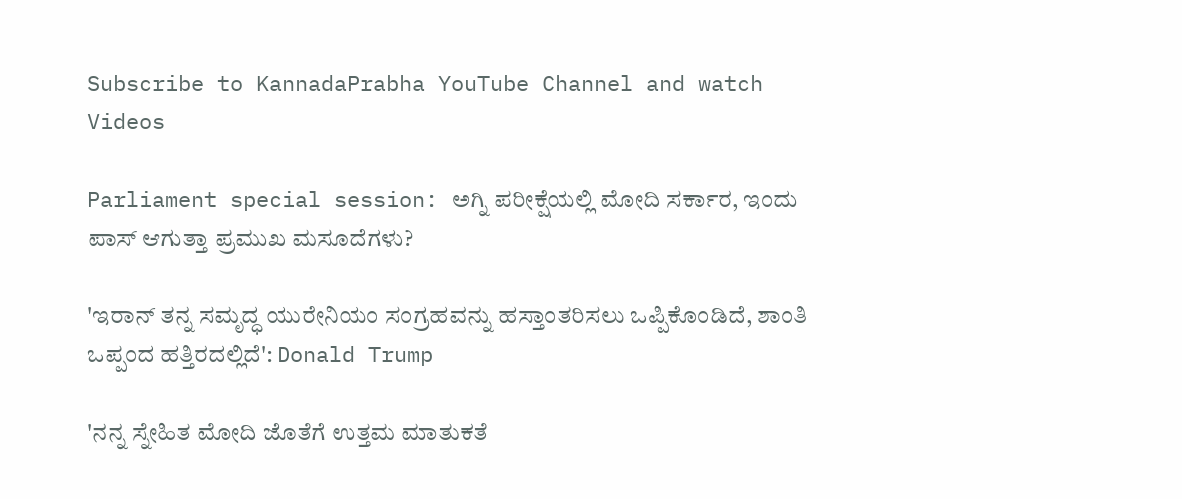Subscribe to KannadaPrabha YouTube Channel and watch Videos

Parliament special session: ಅಗ್ನಿ ಪರೀಕ್ಷೆಯಲ್ಲಿ ಮೋದಿ ಸರ್ಕಾರ, ಇಂದು ಪಾಸ್ ಆಗುತ್ತಾ ಪ್ರಮುಖ ಮಸೂದೆಗಳು?

'ಇರಾನ್ ತನ್ನ ಸಮೃದ್ಧ ಯುರೇನಿಯಂ ಸಂಗ್ರಹವನ್ನು ಹಸ್ತಾಂತರಿಸಲು ಒಪ್ಪಿಕೊಂಡಿದೆ, ಶಾಂತಿ ಒಪ್ಪಂದ ಹತ್ತಿರದಲ್ಲಿದೆ': Donald Trump

'ನನ್ನ ಸ್ನೇಹಿತ ಮೋದಿ ಜೊತೆಗೆ ಉತ್ತಮ ಮಾತುಕತೆ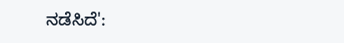ನಡೆಸಿದೆ':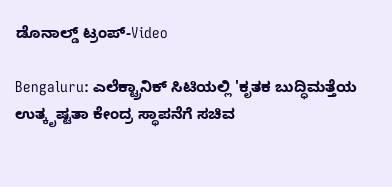ಡೊನಾಲ್ಡ್ ಟ್ರಂಪ್-Video

Bengaluru: ಎಲೆಕ್ಟ್ರಾನಿಕ್ ಸಿಟಿಯಲ್ಲಿ 'ಕೃತಕ ಬುದ್ಧಿಮತ್ತೆಯ ಉತ್ಕೃಷ್ಟತಾ ಕೇಂದ್ರ ಸ್ಥಾಪನೆಗೆ ಸಚಿವ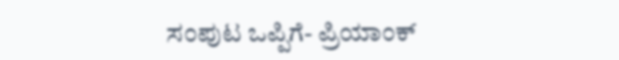ಸಂಪುಟ ಒಪ್ಪಿಗೆ- ಪ್ರಿಯಾಂಕ್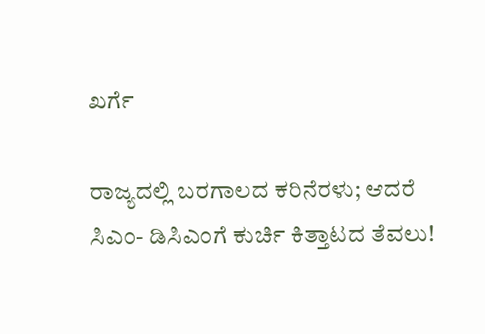ಖರ್ಗೆ

ರಾಜ್ಯದಲ್ಲಿ ಬರಗಾಲದ ಕರಿನೆರಳು; ಆದರೆ ಸಿಎಂ- ಡಿಸಿಎಂಗೆ ಕುರ್ಚಿ ಕಿತ್ತಾಟದ ತೆವಲು!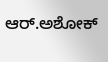ಆರ್.ಅಶೋಕ್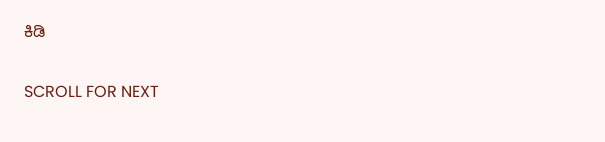ಕಿಡಿ

SCROLL FOR NEXT